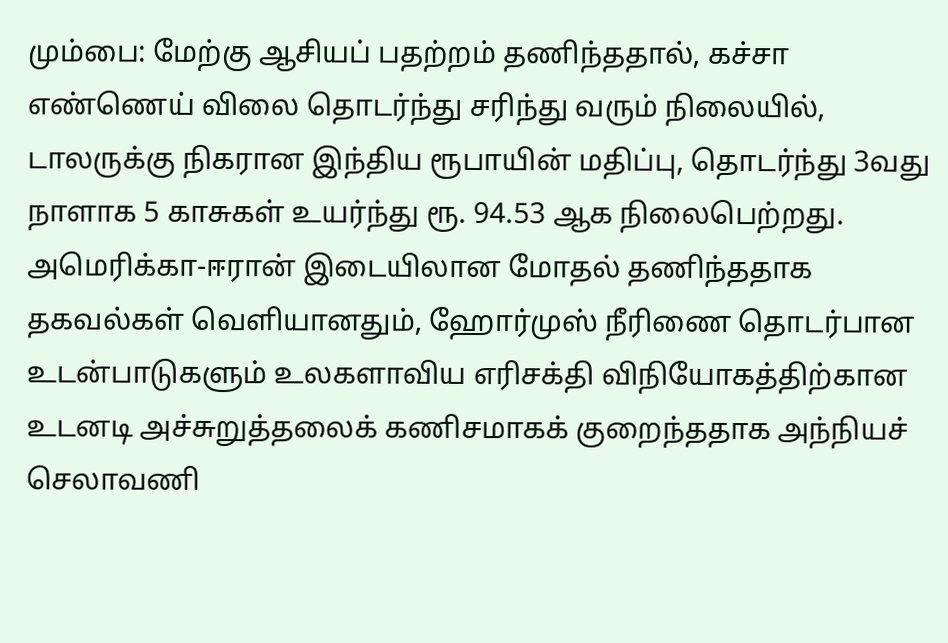மும்பை: மேற்கு ஆசியப் பதற்றம் தணிந்ததால், கச்சா எண்ணெய் விலை தொடர்ந்து சரிந்து வரும் நிலையில், டாலருக்கு நிகரான இந்திய ரூபாயின் மதிப்பு, தொடர்ந்து 3வது நாளாக 5 காசுகள் உயர்ந்து ரூ. 94.53 ஆக நிலைபெற்றது.
அமெரிக்கா-ஈரான் இடையிலான மோதல் தணிந்ததாக தகவல்கள் வெளியானதும், ஹோர்முஸ் நீரிணை தொடர்பான உடன்பாடுகளும் உலகளாவிய எரிசக்தி விநியோகத்திற்கான உடனடி அச்சுறுத்தலைக் கணிசமாகக் குறைந்ததாக அந்நியச் செலாவணி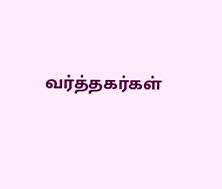வர்த்தகர்கள்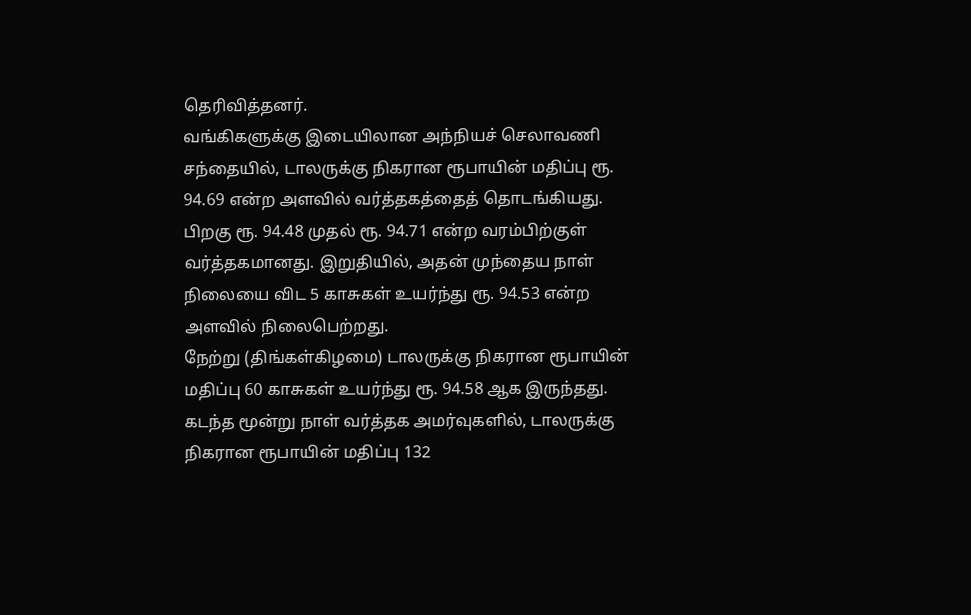தெரிவித்தனர்.
வங்கிகளுக்கு இடையிலான அந்நியச் செலாவணி சந்தையில், டாலருக்கு நிகரான ரூபாயின் மதிப்பு ரூ. 94.69 என்ற அளவில் வர்த்தகத்தைத் தொடங்கியது. பிறகு ரூ. 94.48 முதல் ரூ. 94.71 என்ற வரம்பிற்குள் வர்த்தகமானது. இறுதியில், அதன் முந்தைய நாள் நிலையை விட 5 காசுகள் உயர்ந்து ரூ. 94.53 என்ற அளவில் நிலைபெற்றது.
நேற்று (திங்கள்கிழமை) டாலருக்கு நிகரான ரூபாயின் மதிப்பு 60 காசுகள் உயர்ந்து ரூ. 94.58 ஆக இருந்தது. கடந்த மூன்று நாள் வர்த்தக அமர்வுகளில், டாலருக்கு நிகரான ரூபாயின் மதிப்பு 132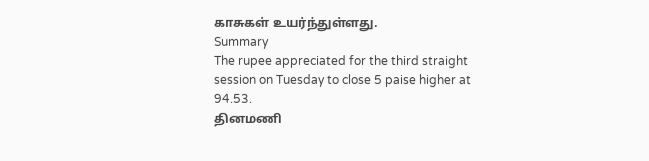காசுகள் உயர்ந்துள்ளது.
Summary
The rupee appreciated for the third straight session on Tuesday to close 5 paise higher at 94.53.
தினமணி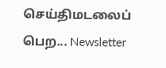செய்திமடலைப் பெற... Newsletter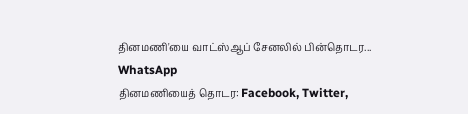தினமணி'யை வாட்ஸ்ஆப் சேனலில் பின்தொடர... WhatsApp
தினமணியைத் தொடர: Facebook, Twitter,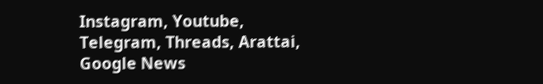Instagram, Youtube, Telegram, Threads, Arattai, Google News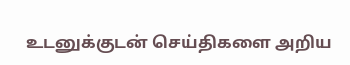உடனுக்குடன் செய்திகளை அறிய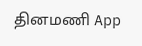தினமணி App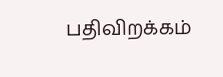பதிவிறக்கம்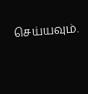செய்யவும்.